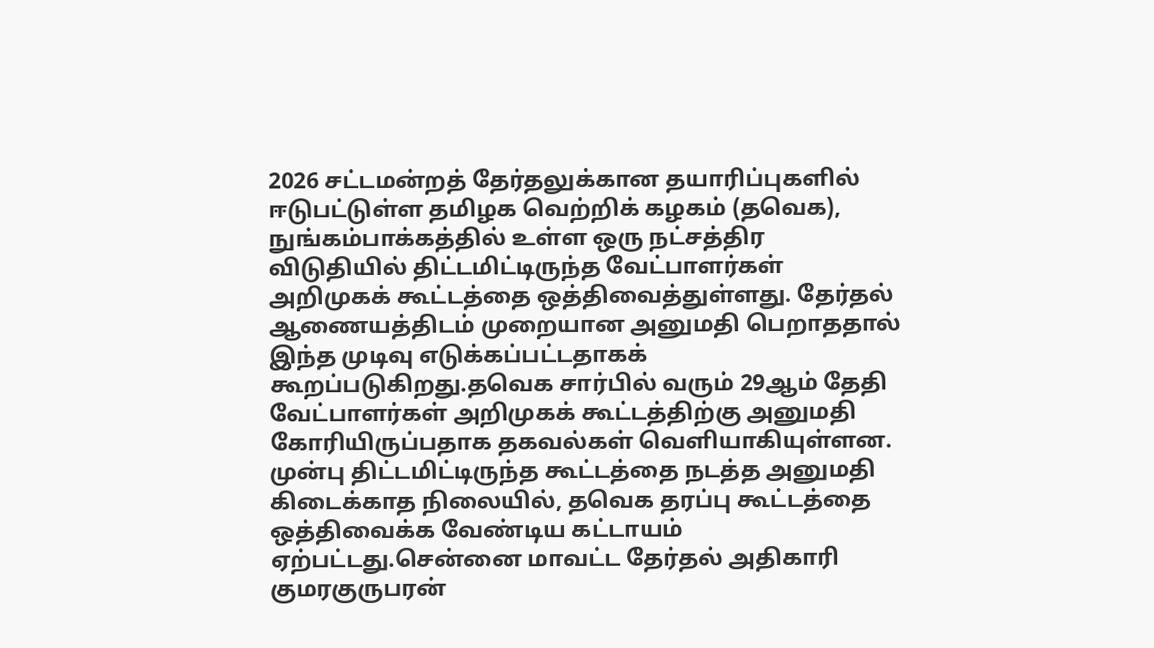2026 சட்டமன்றத் தேர்தலுக்கான தயாரிப்புகளில் ஈடுபட்டுள்ள தமிழக வெற்றிக் கழகம் (தவெக), நுங்கம்பாக்கத்தில் உள்ள ஒரு நட்சத்திர விடுதியில் திட்டமிட்டிருந்த வேட்பாளர்கள் அறிமுகக் கூட்டத்தை ஒத்திவைத்துள்ளது. தேர்தல் ஆணையத்திடம் முறையான அனுமதி பெறாததால் இந்த முடிவு எடுக்கப்பட்டதாகக் கூறப்படுகிறது.தவெக சார்பில் வரும் 29ஆம் தேதி வேட்பாளர்கள் அறிமுகக் கூட்டத்திற்கு அனுமதி கோரியிருப்பதாக தகவல்கள் வெளியாகியுள்ளன.
முன்பு திட்டமிட்டிருந்த கூட்டத்தை நடத்த அனுமதி கிடைக்காத நிலையில், தவெக தரப்பு கூட்டத்தை ஒத்திவைக்க வேண்டிய கட்டாயம் ஏற்பட்டது.சென்னை மாவட்ட தேர்தல் அதிகாரி குமரகுருபரன்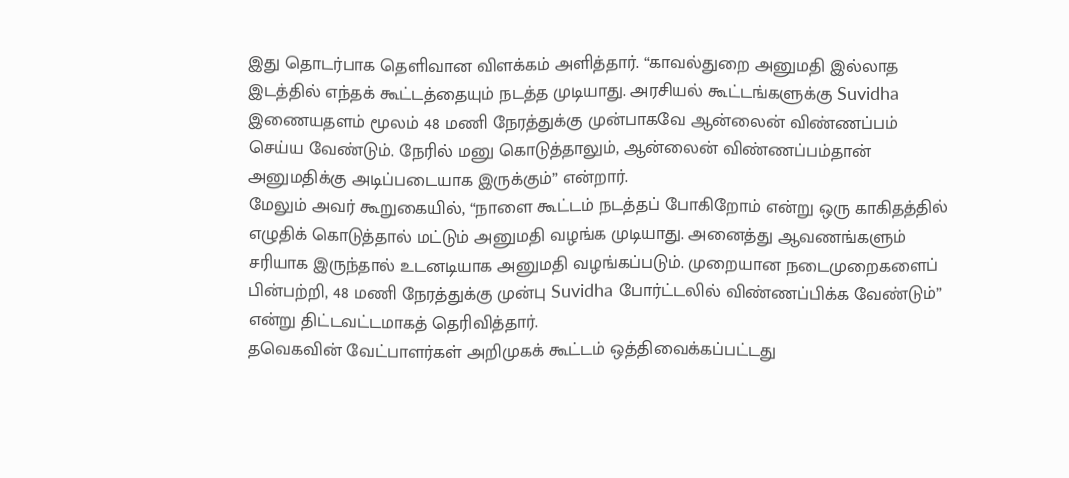இது தொடர்பாக தெளிவான விளக்கம் அளித்தார். “காவல்துறை அனுமதி இல்லாத இடத்தில் எந்தக் கூட்டத்தையும் நடத்த முடியாது. அரசியல் கூட்டங்களுக்கு Suvidha இணையதளம் மூலம் 48 மணி நேரத்துக்கு முன்பாகவே ஆன்லைன் விண்ணப்பம் செய்ய வேண்டும். நேரில் மனு கொடுத்தாலும், ஆன்லைன் விண்ணப்பம்தான் அனுமதிக்கு அடிப்படையாக இருக்கும்” என்றார்.
மேலும் அவர் கூறுகையில், “நாளை கூட்டம் நடத்தப் போகிறோம் என்று ஒரு காகிதத்தில் எழுதிக் கொடுத்தால் மட்டும் அனுமதி வழங்க முடியாது. அனைத்து ஆவணங்களும் சரியாக இருந்தால் உடனடியாக அனுமதி வழங்கப்படும். முறையான நடைமுறைகளைப் பின்பற்றி, 48 மணி நேரத்துக்கு முன்பு Suvidha போர்ட்டலில் விண்ணப்பிக்க வேண்டும்” என்று திட்டவட்டமாகத் தெரிவித்தார்.
தவெகவின் வேட்பாளர்கள் அறிமுகக் கூட்டம் ஒத்திவைக்கப்பட்டது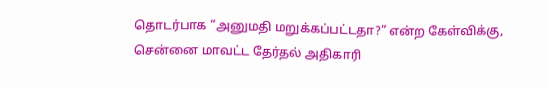தொடர்பாக “அனுமதி மறுக்கப்பட்டதா?” என்ற கேள்விக்கு, சென்னை மாவட்ட தேர்தல் அதிகாரி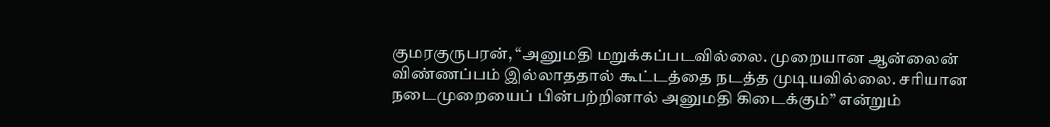குமரகுருபரன், “அனுமதி மறுக்கப்படவில்லை. முறையான ஆன்லைன் விண்ணப்பம் இல்லாததால் கூட்டத்தை நடத்த முடியவில்லை. சரியான நடைமுறையைப் பின்பற்றினால் அனுமதி கிடைக்கும்” என்றும்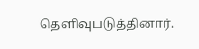தெளிவுபடுத்தினார்.